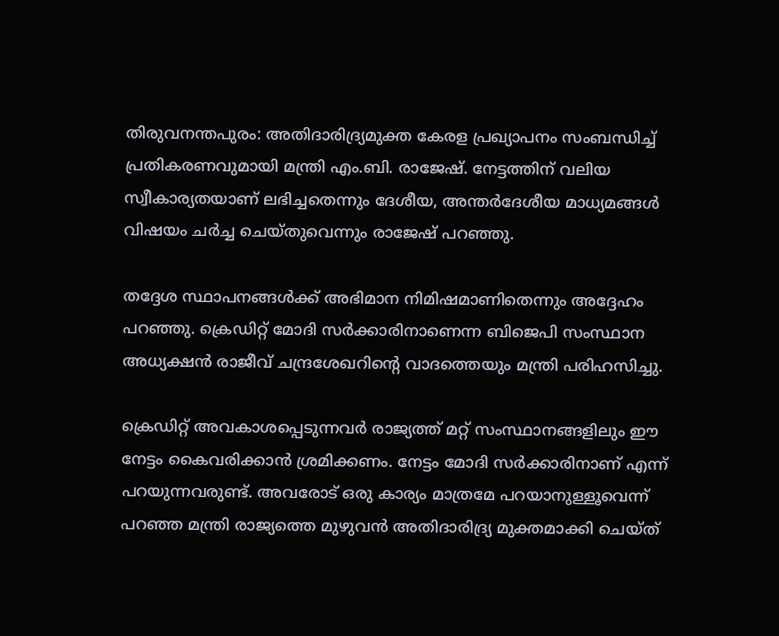തിരുവനന്തപുരം: അതിദാരിദ്ര്യമുക്ത കേരള പ്രഖ്യാപനം സംബന്ധിച്ച് പ്രതികരണവുമായി മന്ത്രി എം.ബി. രാജേഷ്. നേട്ടത്തിന് വലിയ സ്വീകാര്യതയാണ് ലഭിച്ചതെന്നും ദേശീയ, അന്തര്‍ദേശീയ മാധ്യമങ്ങള്‍ വിഷയം ചര്‍ച്ച ചെയ്തുവെന്നും രാജേഷ് പറഞ്ഞു.

തദ്ദേശ സ്ഥാപനങ്ങള്‍ക്ക് അഭിമാന നിമിഷമാണിതെന്നും അദ്ദേഹം പറഞ്ഞു. ക്രെഡിറ്റ് മോദി സര്‍ക്കാരിനാണെന്ന ബിജെപി സംസ്ഥാന അധ്യക്ഷന്‍ രാജീവ് ചന്ദ്രശേഖറിന്‍റെ വാദത്തെയും മന്ത്രി പരിഹസിച്ചു.

ക്രെഡിറ്റ് അവകാശപ്പെടുന്നവര്‍ രാജ്യത്ത് മറ്റ് സംസ്ഥാനങ്ങളിലും ഈ നേട്ടം കൈവരിക്കാന്‍ ശ്രമിക്കണം. നേട്ടം മോദി സര്‍ക്കാരിനാണ് എന്ന് പറയുന്നവരുണ്ട്. അവരോട് ഒരു കാര്യം മാത്രമേ പറയാനുള്ളൂവെന്ന് പറഞ്ഞ മന്ത്രി രാജ്യത്തെ മുഴുവന്‍ അതിദാരിദ്ര്യ മുക്തമാക്കി ചെയ്ത്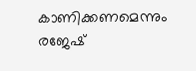കാണിക്കണമെന്നും രജേഷ്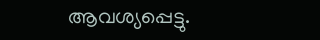ആവശ്യപ്പെട്ടു.